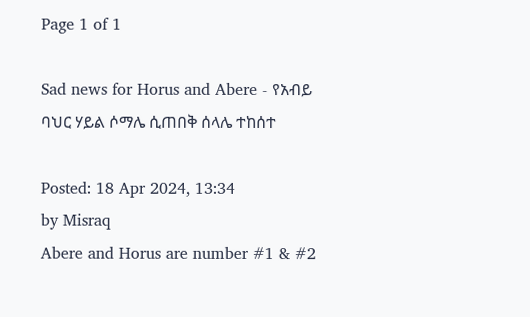Page 1 of 1

Sad news for Horus and Abere - የአብይ ባህር ሃይል ሶማሌ ሲጠበቅ ሰላሌ ተከሰተ

Posted: 18 Apr 2024, 13:34
by Misraq
Abere and Horus are number #1 & #2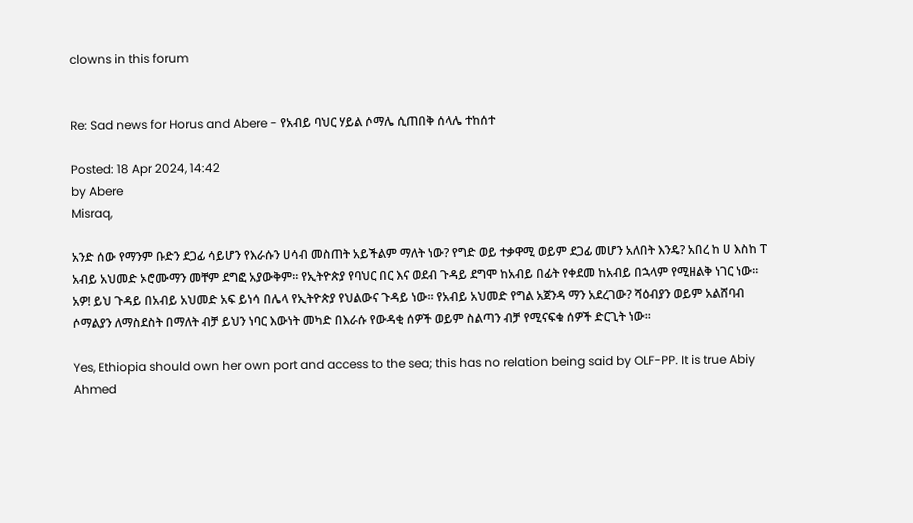clowns in this forum


Re: Sad news for Horus and Abere - የአብይ ባህር ሃይል ሶማሌ ሲጠበቅ ሰላሌ ተከሰተ

Posted: 18 Apr 2024, 14:42
by Abere
Misraq,

አንድ ሰው የማንም ቡድን ደጋፊ ሳይሆን የእራሱን ሀሳብ መስጠት አይችልም ማለት ነው? የግድ ወይ ተቃዋሚ ወይም ደጋፊ መሆን አለበት እንዴ? አበረ ከ ሀ እስከ ፐ አብይ አህመድ ኦሮሙማን መቸም ደግፎ አያውቅም። የኢትዮጵያ የባህር በር እና ወደብ ጉዳይ ደግሞ ከአብይ በፊት የቀደመ ከአብይ በኋላም የሚዘልቅ ነገር ነው። አዎ! ይህ ጉዳይ በአብይ አህመድ አፍ ይነሳ በሌላ የኢትዮጵያ የህልውና ጉዳይ ነው። የአብይ አህመድ የግል አጀንዳ ማን አደረገው? ሻዕብያን ወይም አልሸባብ ሶማልያን ለማስደስት በማለት ብቻ ይህን ነባር እውነት መካድ በእራሱ የውዳቂ ሰዎች ወይም ስልጣን ብቻ የሚናፍቁ ሰዎች ድርጊት ነው።

Yes, Ethiopia should own her own port and access to the sea; this has no relation being said by OLF-PP. It is true Abiy Ahmed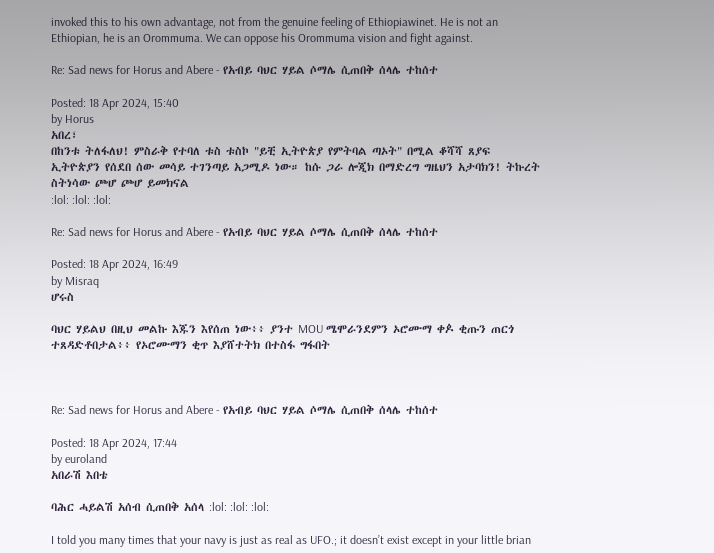invoked this to his own advantage, not from the genuine feeling of Ethiopiawinet. He is not an Ethiopian, he is an Orommuma. We can oppose his Orommuma vision and fight against.

Re: Sad news for Horus and Abere - የአብይ ባህር ሃይል ሶማሌ ሲጠበቅ ሰላሌ ተከሰተ

Posted: 18 Apr 2024, 15:40
by Horus
አበረ፣
በከንቱ ትለፋለህ! ምስራቅ የተባለ ቱስ ቱስኮ "ይቺ ኢትዮጵያ የምትባል ጣኦት" በሚል ቆሻሻ ጸያፍ ኢትዮጵያን የሰደበ ሰው መሳይ ተገንጣይ አጋሚዶ ነው። ከሱ ጋራ ሎጂክ በማድረግ ግዜህን አታባክን! ትኩረት ስትነሳው ጮሆ ጮሆ ይመክናል
:lol: :lol: :lol:

Re: Sad news for Horus and Abere - የአብይ ባህር ሃይል ሶማሌ ሲጠበቅ ሰላሌ ተከሰተ

Posted: 18 Apr 2024, 16:49
by Misraq
ሆሩስ

ባህር ሃይልህ በዚህ መልኩ እጁን እየሰጠ ነው፥፥ ያንተ MOU ሜሞራንደምን ኦሮሙማ ቀዾ ቂጡን ጠርጎ ተጸዳድቶበታል፥፥ የኦሮሙማን ቂጥ እያሸተትክ በተስፋ ግፋበት



Re: Sad news for Horus and Abere - የአብይ ባህር ሃይል ሶማሌ ሲጠበቅ ሰላሌ ተከሰተ

Posted: 18 Apr 2024, 17:44
by euroland
አበራሽ እበቴ

ባሕር ሓይልሽ አሰብ ሲጠበቅ አሰላ :lol: :lol: :lol:

I told you many times that your navy is just as real as UFO.; it doesn’t exist except in your little brian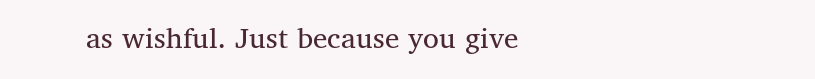as wishful. Just because you give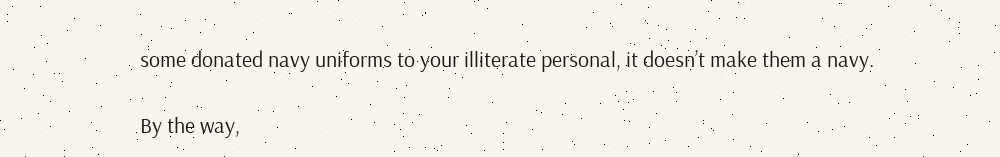some donated navy uniforms to your illiterate personal, it doesn’t make them a navy.

By the way,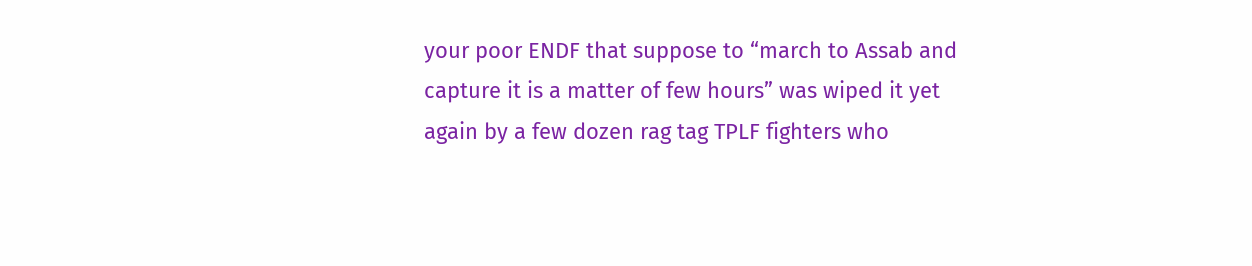your poor ENDF that suppose to “march to Assab and capture it is a matter of few hours” was wiped it yet again by a few dozen rag tag TPLF fighters who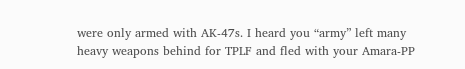were only armed with AK-47s. I heard you “army” left many heavy weapons behind for TPLF and fled with your Amara-PP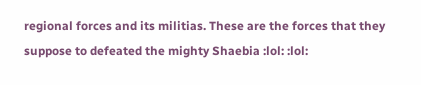regional forces and its militias. These are the forces that they suppose to defeated the mighty Shaebia :lol: :lol: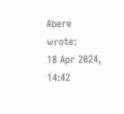Abere wrote:
18 Apr 2024, 14:42